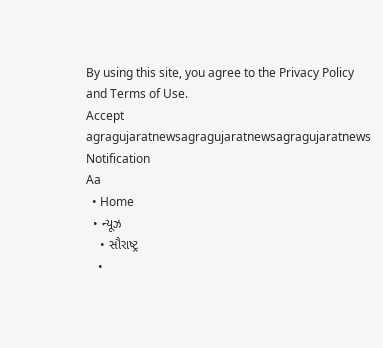By using this site, you agree to the Privacy Policy and Terms of Use.
Accept
agragujaratnewsagragujaratnewsagragujaratnews
Notification
Aa
  • Home
  • ન્યૂઝ
    • સૌરાષ્ટ્ર
    •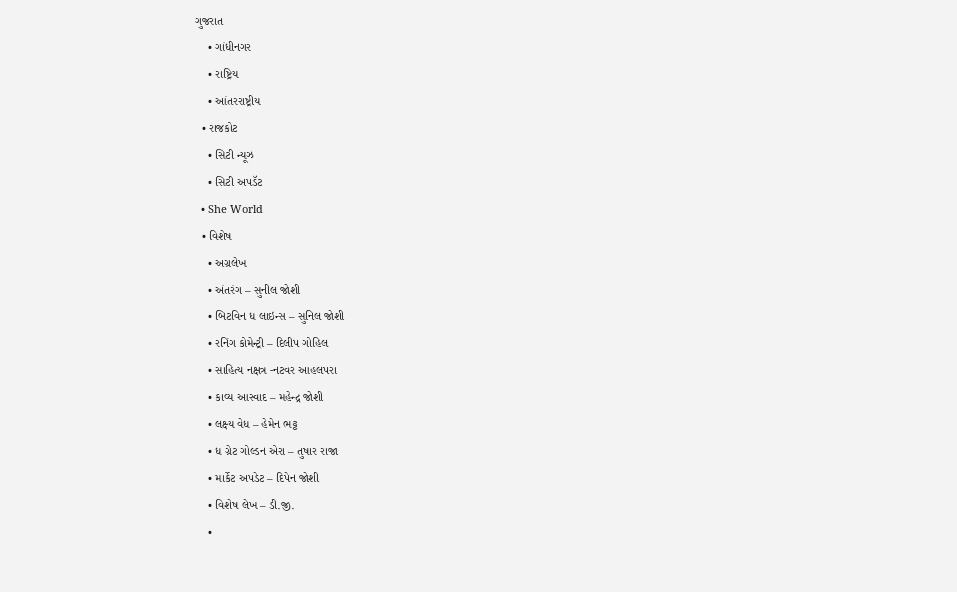ગુજરાત
    • ગાંધીનગર
    • રાષ્ટ્રિય
    • આંતરરાષ્ટ્રીય
  • રાજકોટ
    • સિટી ન્યૂઝ
    • સિટી અપડૅટ
  • She World
  • વિશેષ
    • અગ્રલેખ
    • અંતરંગ – સુનીલ જોશી
    • બિટવિન ધ લાઇન્સ – સુનિલ જોશી
    • રનિંગ કોમેન્ટ્રી – દિલીપ ગોહિલ
    • સાહિત્ય નક્ષત્ર -નટવર આહલપરા
    • કાવ્ય આસ્વાદ – મહેન્દ્ર જોશી
    • લક્ષ્ય વેધ – હેમેન ભટ્ટ
    • ધ ગ્રેટ ગોલ્ડન એરા – તુષાર રાજા
    • માર્કેટ અપડેટ – દિપેન જોશી
    • વિશેષ લેખ – ડી.જી.
    •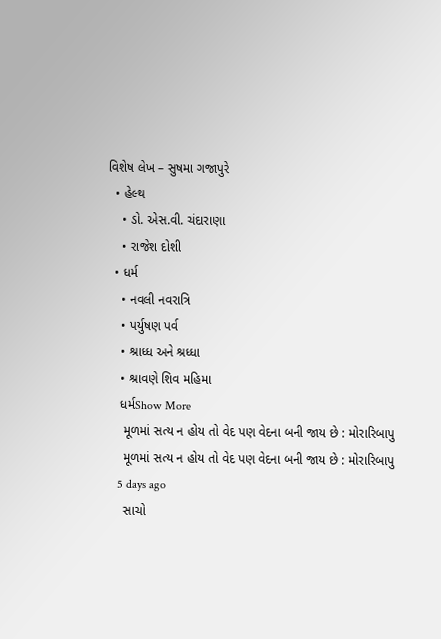વિશેષ લેખ – સુષમા ગજાપુરે
  • હેલ્થ
    • ડો. એસ.વી. ચંદારાણા
    • રાજેશ દોશી
  • ધર્મ
    • નવલી નવરાત્રિ
    • પર્યુષણ પર્વ
    • શ્રાધ્ધ અને શ્રધ્ધા
    • શ્રાવણે શિવ મહિમા
    ધર્મShow More
     મૂળમાં સત્ય ન હોય તો વેદ પણ વેદના બની જાય છે : મોરારિબાપુ
     મૂળમાં સત્ય ન હોય તો વેદ પણ વેદના બની જાય છે : મોરારિબાપુ
    5 days ago
     સાચો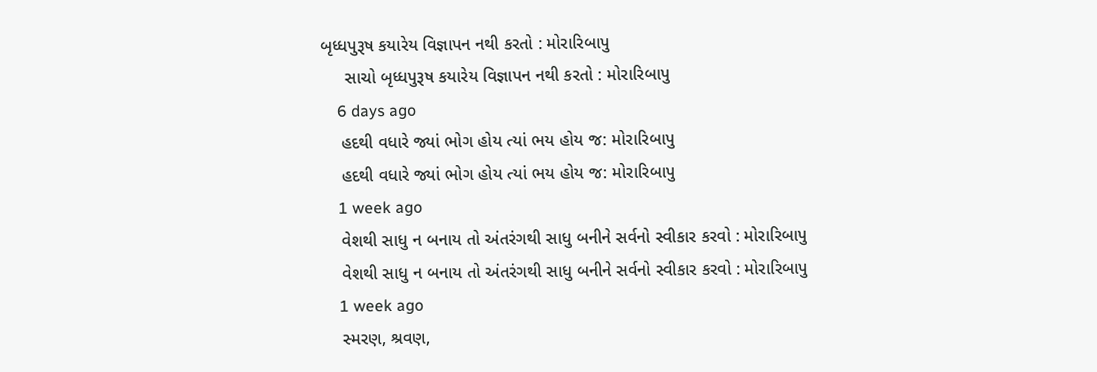બૃધ્ધપુરૂષ કયારેય વિજ્ઞાપન નથી કરતો : મોરારિબાપુ
     સાચો બૃધ્ધપુરૂષ કયારેય વિજ્ઞાપન નથી કરતો : મોરારિબાપુ
    6 days ago
    હદથી વધારે જ્યાં ભોગ હોય ત્યાં ભય હોય જ: મોરારિબાપુ
    હદથી વધારે જ્યાં ભોગ હોય ત્યાં ભય હોય જ: મોરારિબાપુ
    1 week ago
    વેશથી સાધુ ન બનાય તો અંતરંગથી સાધુ બનીને સર્વનો સ્વીકાર કરવો : મોરારિબાપુ
    વેશથી સાધુ ન બનાય તો અંતરંગથી સાધુ બનીને સર્વનો સ્વીકાર કરવો : મોરારિબાપુ
    1 week ago
    સ્મરણ, શ્રવણ,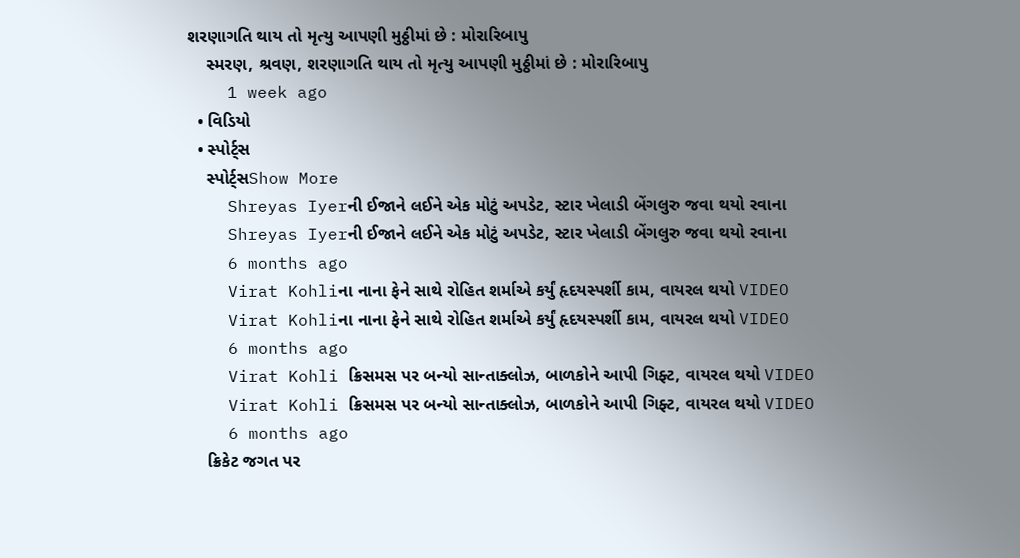શરણાગતિ થાય તો મૃત્યુ આપણી મુઠ્ઠીમાં છે : મોરારિબાપુ
    સ્મરણ, શ્રવણ, શરણાગતિ થાય તો મૃત્યુ આપણી મુઠ્ઠીમાં છે : મોરારિબાપુ
    1 week ago
  • વિડિયો
  • સ્પોર્ટ્સ
    સ્પોર્ટ્સShow More
    Shreyas Iyerની ઈજાને લઈને એક મોટું અપડેટ, સ્ટાર ખેલાડી બેંગલુરુ જવા થયો રવાના
    Shreyas Iyerની ઈજાને લઈને એક મોટું અપડેટ, સ્ટાર ખેલાડી બેંગલુરુ જવા થયો રવાના
    6 months ago
    Virat Kohliના નાના ફેને સાથે રોહિત શર્માએ કર્યું હૃદયસ્પર્શી કામ, વાયરલ થયો VIDEO
    Virat Kohliના નાના ફેને સાથે રોહિત શર્માએ કર્યું હૃદયસ્પર્શી કામ, વાયરલ થયો VIDEO
    6 months ago
    Virat Kohli ક્રિસમસ પર બન્યો સાન્તાક્લોઝ, બાળકોને આપી ગિફ્ટ, વાયરલ થયો VIDEO
    Virat Kohli ક્રિસમસ પર બન્યો સાન્તાક્લોઝ, બાળકોને આપી ગિફ્ટ, વાયરલ થયો VIDEO
    6 months ago
    ક્રિકેટ જગત પર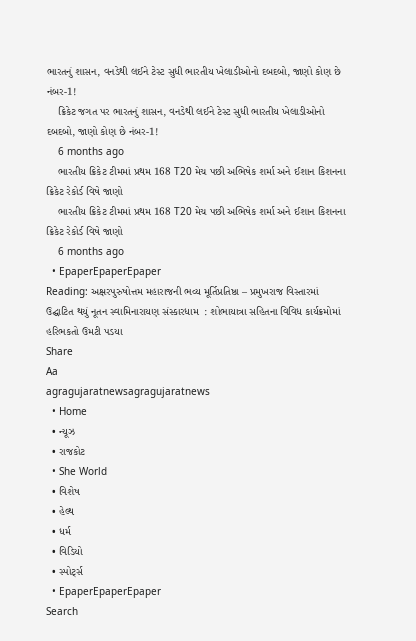ભારતનું શાસન, વનડેથી લઈને ટેસ્ટ સુધી ભારતીય ખેલાડીઓનો દબદબો, જાણો કોણ છે નંબર-1!
    ક્રિકેટ જગત પર ભારતનું શાસન, વનડેથી લઈને ટેસ્ટ સુધી ભારતીય ખેલાડીઓનો દબદબો, જાણો કોણ છે નંબર-1!
    6 months ago
    ભારતીય ક્રિકેટ ટીમમાં પ્રથમ 168 T20 મેચ પછી અભિષેક શર્મા અને ઈશાન કિશનના ક્રિકેટ રેકોર્ડ વિષે જાણો
    ભારતીય ક્રિકેટ ટીમમાં પ્રથમ 168 T20 મેચ પછી અભિષેક શર્મા અને ઈશાન કિશનના ક્રિકેટ રેકોર્ડ વિષે જાણો
    6 months ago
  • EpaperEpaperEpaper
Reading: અક્ષરપુરુષોત્તમ મહારાજની ભવ્ય મૂર્તિપ્રતિષ્ઠા – પ્રમુખરાજ વિસ્તારમાં ઉદ્ઘાટિત થયું નૂતન સ્વામિનારાયણ સંસ્કારધામ  : શોભાયાત્રા સહિતના વિવિધ કાર્યક્રમોમાં હરિભકતો ઉમટી પડયા
Share
Aa
agragujaratnewsagragujaratnews
  • Home
  • ન્યૂઝ
  • રાજકોટ
  • She World
  • વિશેષ
  • હેલ્થ
  • ધર્મ
  • વિડિયો
  • સ્પોર્ટ્સ
  • EpaperEpaperEpaper
Search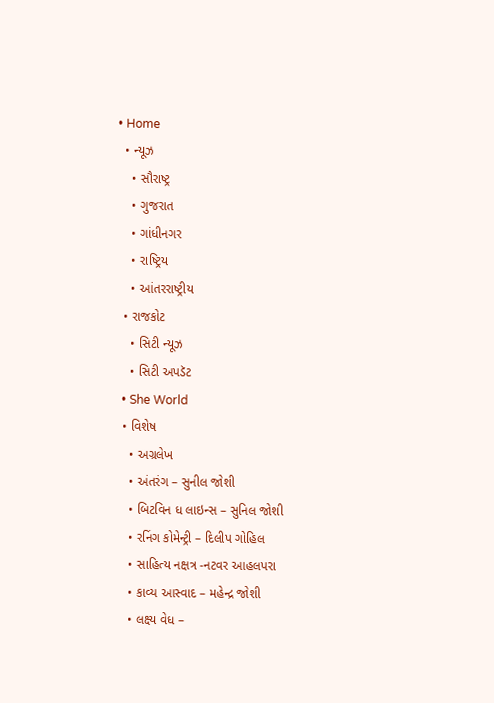• Home
  • ન્યૂઝ
    • સૌરાષ્ટ્ર
    • ગુજરાત
    • ગાંધીનગર
    • રાષ્ટ્રિય
    • આંતરરાષ્ટ્રીય
  • રાજકોટ
    • સિટી ન્યૂઝ
    • સિટી અપડૅટ
  • She World
  • વિશેષ
    • અગ્રલેખ
    • અંતરંગ – સુનીલ જોશી
    • બિટવિન ધ લાઇન્સ – સુનિલ જોશી
    • રનિંગ કોમેન્ટ્રી – દિલીપ ગોહિલ
    • સાહિત્ય નક્ષત્ર -નટવર આહલપરા
    • કાવ્ય આસ્વાદ – મહેન્દ્ર જોશી
    • લક્ષ્ય વેધ –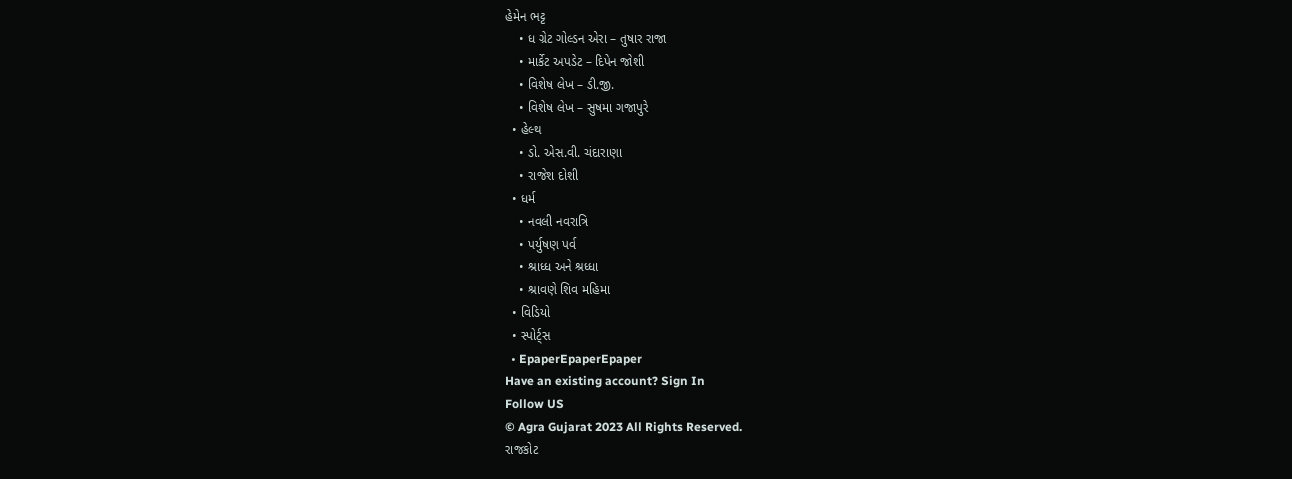હેમેન ભટ્ટ
    • ધ ગ્રેટ ગોલ્ડન એરા – તુષાર રાજા
    • માર્કેટ અપડેટ – દિપેન જોશી
    • વિશેષ લેખ – ડી.જી.
    • વિશેષ લેખ – સુષમા ગજાપુરે
  • હેલ્થ
    • ડો. એસ.વી. ચંદારાણા
    • રાજેશ દોશી
  • ધર્મ
    • નવલી નવરાત્રિ
    • પર્યુષણ પર્વ
    • શ્રાધ્ધ અને શ્રધ્ધા
    • શ્રાવણે શિવ મહિમા
  • વિડિયો
  • સ્પોર્ટ્સ
  • EpaperEpaperEpaper
Have an existing account? Sign In
Follow US
© Agra Gujarat 2023 All Rights Reserved.
રાજકોટ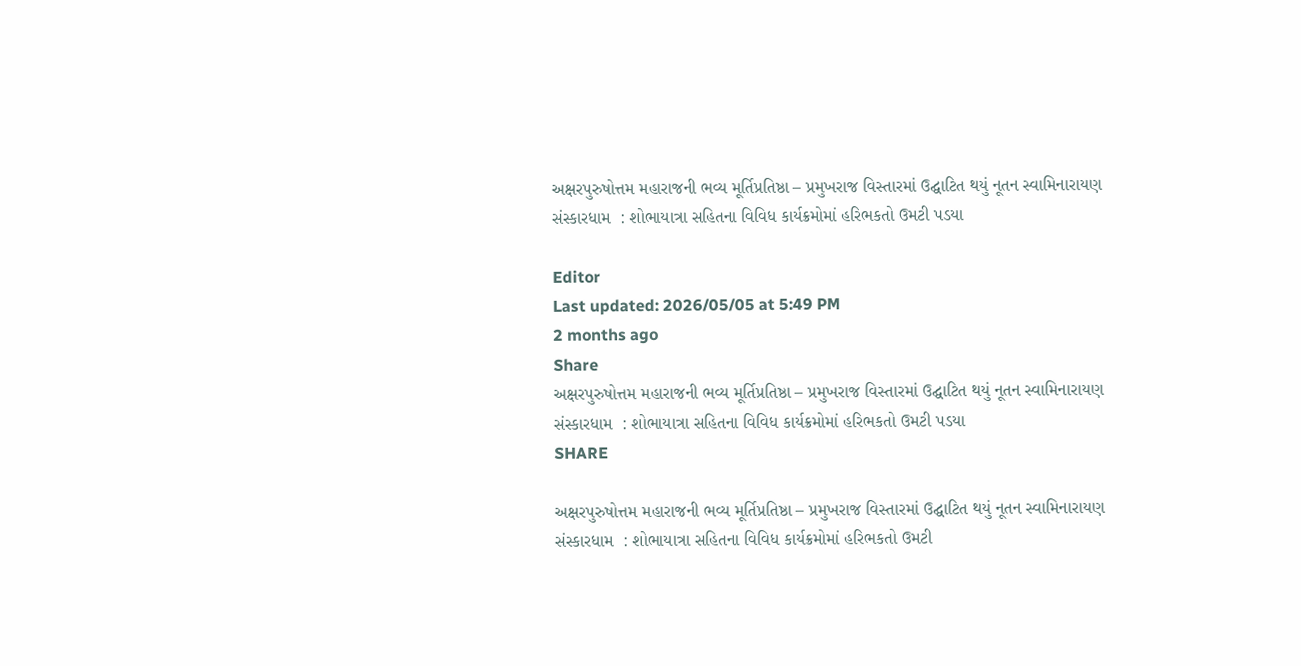અક્ષરપુરુષોત્તમ મહારાજની ભવ્ય મૂર્તિપ્રતિષ્ઠા – પ્રમુખરાજ વિસ્તારમાં ઉદ્ઘાટિત થયું નૂતન સ્વામિનારાયણ સંસ્કારધામ  : શોભાયાત્રા સહિતના વિવિધ કાર્યક્રમોમાં હરિભકતો ઉમટી પડયા

Editor
Last updated: 2026/05/05 at 5:49 PM
2 months ago
Share
અક્ષરપુરુષોત્તમ મહારાજની ભવ્ય મૂર્તિપ્રતિષ્ઠા – પ્રમુખરાજ વિસ્તારમાં ઉદ્ઘાટિત થયું નૂતન સ્વામિનારાયણ સંસ્કારધામ  : શોભાયાત્રા સહિતના વિવિધ કાર્યક્રમોમાં હરિભકતો ઉમટી પડયા
SHARE

અક્ષરપુરુષોત્તમ મહારાજની ભવ્ય મૂર્તિપ્રતિષ્ઠા – પ્રમુખરાજ વિસ્તારમાં ઉદ્ઘાટિત થયું નૂતન સ્વામિનારાયણ સંસ્કારધામ  : શોભાયાત્રા સહિતના વિવિધ કાર્યક્રમોમાં હરિભકતો ઉમટી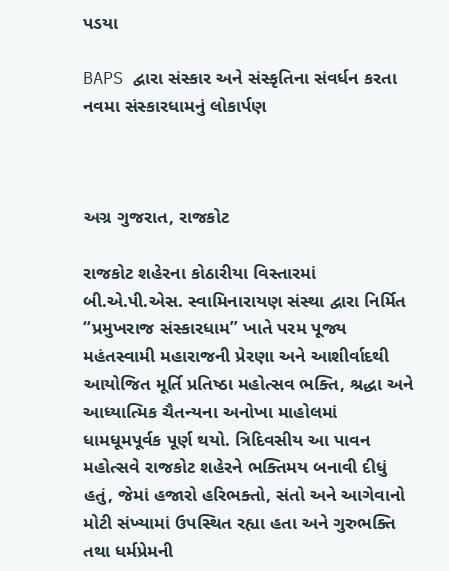પડયા

BAPS દ્વારા સંસ્કાર અને સંસ્કૃતિના સંવર્ધન કરતા નવમા સંસ્કારધામનું લોકાર્પણ



અગ્ર ગુજરાત, રાજકોટ

રાજકોટ શહેરના કોઠારીયા વિસ્તારમાં બી.એ.પી.એસ. સ્વામિનારાયણ સંસ્થા દ્વારા નિર્મિત “પ્રમુખરાજ સંસ્કારધામ” ખાતે પરમ પૂજ્ય મહંતસ્વામી મહારાજની પ્રેરણા અને આશીર્વાદથી આયોજિત મૂર્તિ પ્રતિષ્ઠા મહોત્સવ ભક્તિ, શ્રદ્ધા અને આધ્યાત્મિક ચૈતન્યના અનોખા માહોલમાં ધામધૂમપૂર્વક પૂર્ણ થયો. ત્રિદિવસીય આ પાવન મહોત્સવે રાજકોટ શહેરને ભક્તિમય બનાવી દીધું હતું, જેમાં હજારો હરિભક્તો, સંતો અને આગેવાનો મોટી સંખ્યામાં ઉપસ્થિત રહ્યા હતા અને ગુરુભક્તિ તથા ધર્મપ્રેમની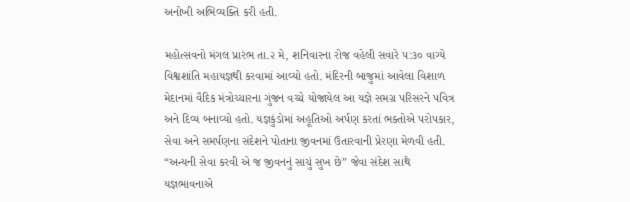અનોખી અભિવ્યક્તિ કરી હતી.

મહોત્સવનો મંગલ પ્રારંભ તા.૨ મે, શનિવારના રોજ વહેલી સવારે ૫:૩૦ વાગ્યે વિશ્વશાંતિ મહાયજ્ઞથી કરવામાં આવ્યો હતો. મંદિરની બાજુમાં આવેલા વિશાળ મેદાનમાં વૈદિક મંત્રોચ્ચારના ગુંજન વચ્ચે યોજાયેલ આ યજ્ઞે સમગ્ર પરિસરને પવિત્ર અને દિવ્ય બનાવ્યો હતો. યજ્ઞકુંડોમાં અહૂતિઓ અર્પણ કરતાં ભક્તોએ પરોપકાર, સેવા અને સમર્પણના સંદેશને પોતાના જીવનમાં ઉતારવાની પ્રેરણા મેળવી હતી. “અન્યની સેવા કરવી એ જ જીવનનું સાચું સુખ છે” જેવા સંદેશ સાથે યજ્ઞભાવનાએ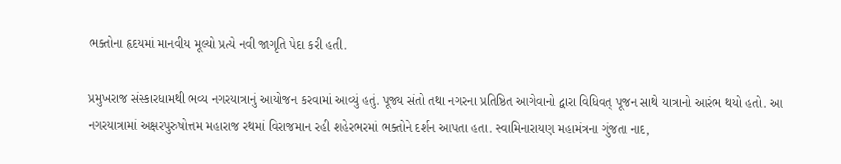ભક્તોના હૃદયમાં માનવીય મૂલ્યો પ્રત્યે નવી જાગૃતિ પેદા કરી હતી.

પ્રમુખરાજ સંસ્કારધામથી ભવ્ય નગરયાત્રાનું આયોજન કરવામાં આવ્યું હતું. પૂજ્ય સંતો તથા નગરના પ્રતિષ્ઠિત આગેવાનો દ્વારા વિધિવત્ પૂજન સાથે યાત્રાનો આરંભ થયો હતો. આ નગરયાત્રામાં અક્ષરપુરુષોત્તમ મહારાજ રથમાં વિરાજમાન રહી શહેરભરમાં ભક્તોને દર્શન આપતા હતા. સ્વામિનારાયણ મહામંત્રના ગુંજતા નાદ,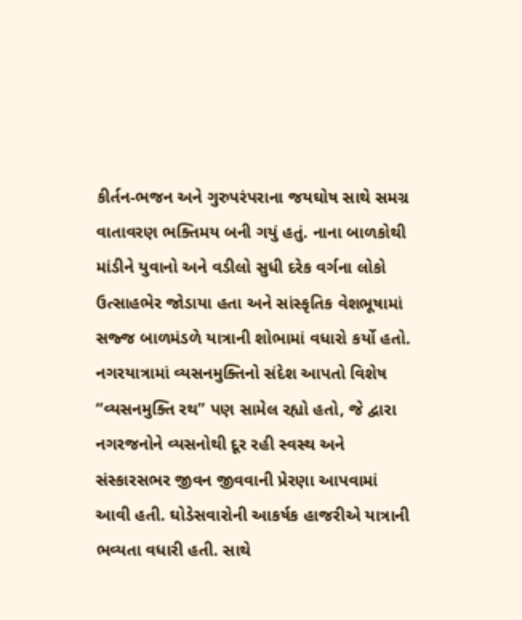કીર્તન-ભજન અને ગુરુપરંપરાના જયઘોષ સાથે સમગ્ર વાતાવરણ ભક્તિમય બની ગયું હતું. નાના બાળકોથી માંડીને યુવાનો અને વડીલો સુધી દરેક વર્ગના લોકો ઉત્સાહભેર જોડાયા હતા અને સાંસ્કૃતિક વેશભૂષામાં સજ્જ બાળમંડળે યાત્રાની શોભામાં વધારો કર્યો હતો. નગરયાત્રામાં વ્યસનમુક્તિનો સંદેશ આપતો વિશેષ “વ્યસનમુક્તિ રથ” પણ સામેલ રહ્યો હતો, જે દ્વારા નગરજનોને વ્યસનોથી દૂર રહી સ્વસ્થ અને સંસ્કારસભર જીવન જીવવાની પ્રેરણા આપવામાં આવી હતી. ઘોડેસવારોની આકર્ષક હાજરીએ યાત્રાની ભવ્યતા વધારી હતી. સાથે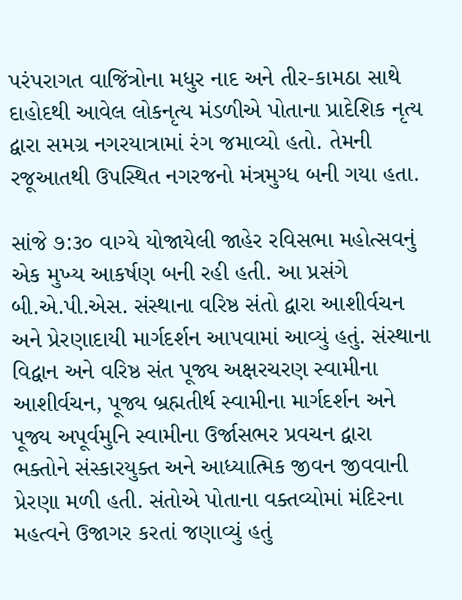પરંપરાગત વાજિંત્રોના મધુર નાદ અને તીર-કામઠા સાથે દાહોદથી આવેલ લોકનૃત્ય મંડળીએ પોતાના પ્રાદેશિક નૃત્ય દ્વારા સમગ્ર નગરયાત્રામાં રંગ જમાવ્યો હતો. તેમની રજૂઆતથી ઉપસ્થિત નગરજનો મંત્રમુગ્ધ બની ગયા હતા.

સાંજે ૭:૩૦ વાગ્યે યોજાયેલી જાહેર રવિસભા મહોત્સવનું એક મુખ્ય આકર્ષણ બની રહી હતી. આ પ્રસંગે બી.એ.પી.એસ. સંસ્થાના વરિષ્ઠ સંતો દ્વારા આશીર્વચન અને પ્રેરણાદાયી માર્ગદર્શન આપવામાં આવ્યું હતું. સંસ્થાના વિદ્વાન અને વરિષ્ઠ સંત પૂજ્ય અક્ષરચરણ સ્વામીના આશીર્વચન, પૂજ્ય બ્રહ્મતીર્થ સ્વામીના માર્ગદર્શન અને પૂજ્ય અપૂર્વમુનિ સ્વામીના ઉર્જાસભર પ્રવચન દ્વારા ભક્તોને સંસ્કારયુક્ત અને આધ્યાત્મિક જીવન જીવવાની પ્રેરણા મળી હતી. સંતોએ પોતાના વક્તવ્યોમાં મંદિરના મહત્વને ઉજાગર કરતાં જણાવ્યું હતું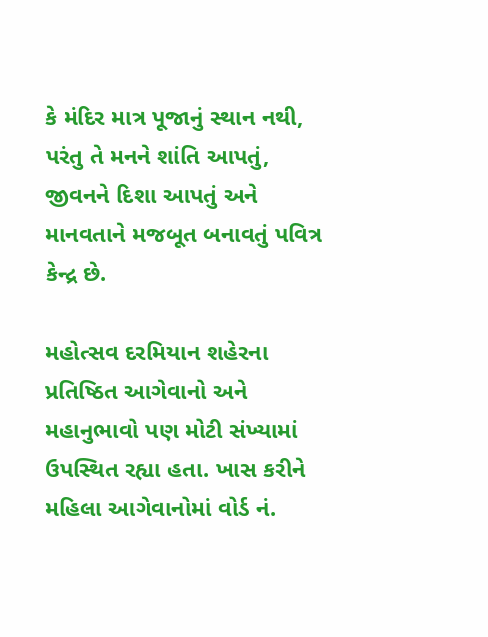કે મંદિર માત્ર પૂજાનું સ્થાન નથી, પરંતુ તે મનને શાંતિ આપતું, જીવનને દિશા આપતું અને માનવતાને મજબૂત બનાવતું પવિત્ર કેન્દ્ર છે.

મહોત્સવ દરમિયાન શહેરના પ્રતિષ્ઠિત આગેવાનો અને મહાનુભાવો પણ મોટી સંખ્યામાં ઉપસ્થિત રહ્યા હતા. ખાસ કરીને મહિલા આગેવાનોમાં વોર્ડ નં.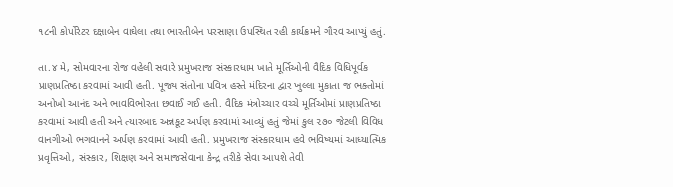૧૮ની કોર્પોરેટર દક્ષાબેન વાઘેલા તથા ભારતીબેન પરસાણા ઉપસ્થિત રહી કાર્યક્રમને ગૌરવ આપ્યું હતું.

તા.૪ મે, સોમવારના રોજ વહેલી સવારે પ્રમુખરાજ સંસ્કારધામ ખાતે મૂર્તિઓની વૈદિક વિધિપૂર્વક પ્રાણપ્રતિષ્ઠા કરવામાં આવી હતી. પૂજ્ય સંતોના પવિત્ર હસ્તે મંદિરના દ્વાર ખુલ્લા મુકાતા જ ભક્તોમાં અનોખો આનંદ અને ભાવવિભોરતા છવાઈ ગઈ હતી. વૈદિક મંત્રોચ્ચાર વચ્ચે મૂર્તિઓમાં પ્રાણપ્રતિષ્ઠા કરવામાં આવી હતી અને ત્યારબાદ અન્નકૂટ અર્પણ કરવામાં આવ્યું હતું જેમાં કુલ ૨૭૦ જેટલી વિવિધ વાનગીઓ ભગવાનને અર્પણ કરવામાં આવી હતી. પ્રમુખરાજ સંસ્કારધામ હવે ભવિષ્યમાં આધ્યાત્મિક પ્રવૃત્તિઓ, સંસ્કાર, શિક્ષણ અને સમાજસેવાના કેન્દ્ર તરીકે સેવા આપશે તેવી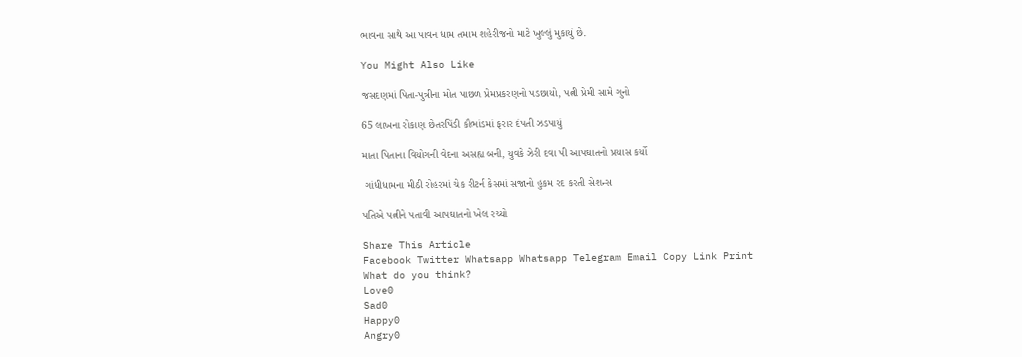ભાવના સાથે આ પાવન ધામ તમામ શહેરીજનો માટે ખુલ્લું મુકાયું છે.

You Might Also Like

જસદણમાં પિતા-પુત્રીના મોત પાછળ પ્રેમપ્રકરણનો પડછાયો, પત્ની પ્રેમી સામે ગુનો

65 લાખના રોકાણ છેતરપિંડી કૌભાંડમાં ફરાર દંપતી ઝડપાયું

માતા પિતાના વિયોગની વેદના અસહ્ય બની, યુવકે ઝેરી દવા પી આપઘાતનો પ્રયાસ કર્યો

 ગાંધીધામના મીઠી રોહરમાં ચેક રીટર્ન કેસમાં સજાનો હુકમ રદ કરતી સેશન્સ

પતિએ પત્નીને પતાવી આપઘાતનો ખેલ રચ્યો

Share This Article
Facebook Twitter Whatsapp Whatsapp Telegram Email Copy Link Print
What do you think?
Love0
Sad0
Happy0
Angry0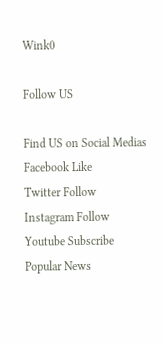Wink0

Follow US

Find US on Social Medias
Facebook Like
Twitter Follow
Instagram Follow
Youtube Subscribe
Popular News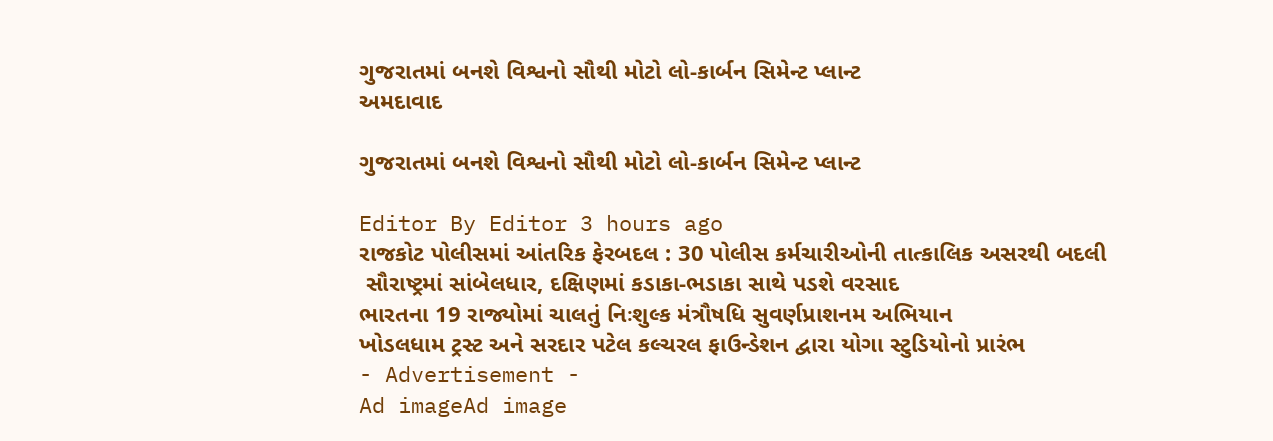ગુજરાતમાં બનશે વિશ્વનો સૌથી મોટો લો-કાર્બન સિમેન્ટ પ્લાન્ટ
અમદાવાદ

ગુજરાતમાં બનશે વિશ્વનો સૌથી મોટો લો-કાર્બન સિમેન્ટ પ્લાન્ટ

Editor By Editor 3 hours ago
રાજકોટ પોલીસમાં આંતરિક ફેરબદલ : 30 પોલીસ કર્મચારીઓની તાત્કાલિક અસરથી બદલી
 સૌરાષ્ટ્રમાં સાંબેલધાર, દક્ષિણમાં કડાકા-ભડાકા સાથે પડશે વરસાદ
ભારતના 19 રાજ્યોમાં ચાલતું નિઃશુલ્ક મંત્રૌષધિ સુવર્ણપ્રાશનમ અભિયાન
ખોડલધામ ટ્રસ્ટ અને સરદાર પટેલ કલ્ચરલ ફાઉન્ડેશન દ્વારા યોગા સ્ટુડિયોનો પ્રારંભ
- Advertisement -
Ad imageAd image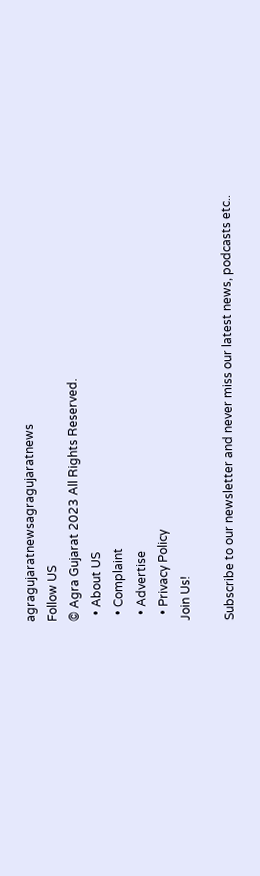agragujaratnewsagragujaratnews
Follow US
© Agra Gujarat 2023 All Rights Reserved.
  • About US
  • Complaint
  • Advertise
  • Privacy Policy
Join Us!

Subscribe to our newsletter and never miss our latest news, podcasts etc..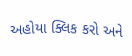અહોયા ક્લિક કરો અને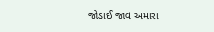જોડાઈ જાવ અમારા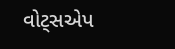વોટ્સએપ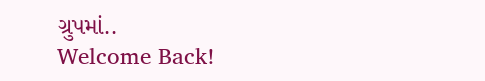ગ્રુપમાં..
Welcome Back!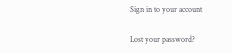Sign in to your account

Lost your password?